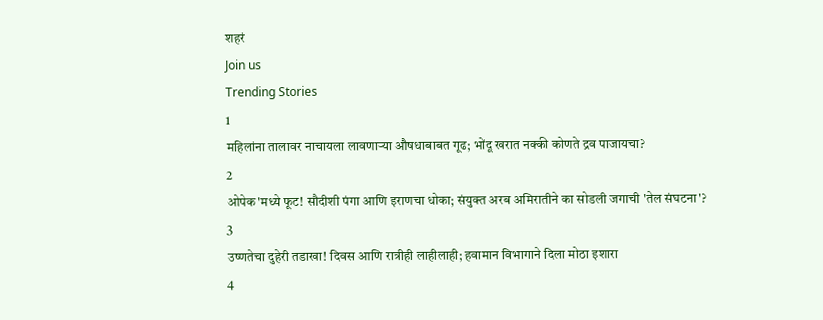शहरं
Join us
Trending Stories
1
महिलांना तालावर नाचायला लावणाऱ्या औषधाबाबत गूढ; भोंदू खरात नक्की कोणते द्रव पाजायचा?
2
ओपेक'मध्ये फूट! सौदीशी पंगा आणि इराणचा धोका; संयुक्त अरब अमिरातीने का सोडली जगाची 'तेल संघटना'?
3
उष्णतेचा दुहेरी तडाखा! दिवस आणि रात्रीही लाहीलाही; हवामान विभागाने दिला मोठा इशारा
4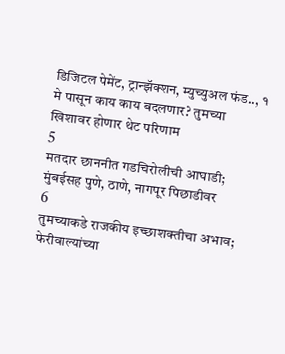डिजिटल पेमेंट, ट्रान्झॅक्शन, म्युच्युअल फंड.., १ मे पासून काय काय बदलणार? तुमच्या खिशावर होणार थेट परिणाम
5
मतदार छाननीत गडचिरोलीची आघाडी; मुंबईसह पुणे, ठाणे, नागपूर पिछाडीवर
6
तुमच्याकडे राजकीय इच्छाशक्तीचा अभाव; फेरीवाल्यांच्या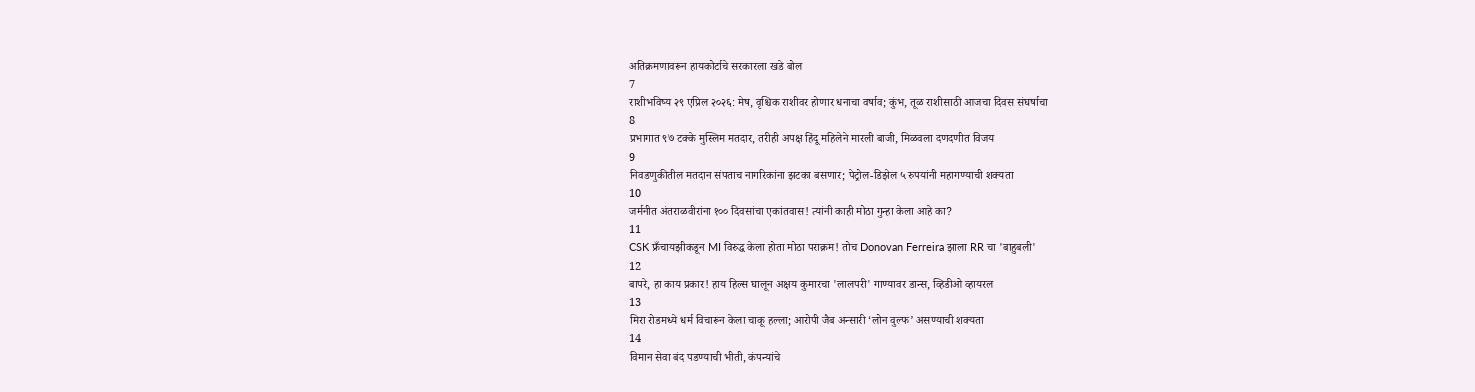अतिक्रमणावरून हायकोर्टाचे सरकारला खडे बोल
7
राशीभविष्य २९ एप्रिल २०२६: मेष, वृश्चिक राशीवर होणार धनाचा वर्षाव; कुंभ, तूळ राशीसाठी आजचा दिवस संघर्षाचा
8
प्रभागात ९७ टक्के मुस्लिम मतदार, तरीही अपक्ष हिंदू महिलेने मारली बाजी, मिळवला दणदणीत विजय
9
निवडणुकीतील मतदान संपताच नागरिकांना झटका बसणार; पेट्रोल-डिझेल ५ रुपयांनी महागण्याची शक्यता
10
जर्मनीत अंतराळवीरांना १०० दिवसांचा एकांतवास! त्यांनी काही मोठा गुन्हा केला आहे का?
11
CSK फ्रँचायझीकडून MI विरुद्ध केला होता मोठा पराक्रम! तोच Donovan Ferreira झाला RR चा 'बाहुबली'
12
बापरे, हा काय प्रकार! हाय हिल्स घालून अक्षय कुमारचा 'लालपरी' गाण्यावर डान्स, व्हिडीओ व्हायरल
13
मिरा रोडमध्ये धर्म विचारून केला चाकू हल्ला; आरोपी जैब अन्सारी ‘लोन वुल्फ’ असण्याची शक्यता
14
विमान सेवा बंद पडण्याची भीती, कंपन्यांचे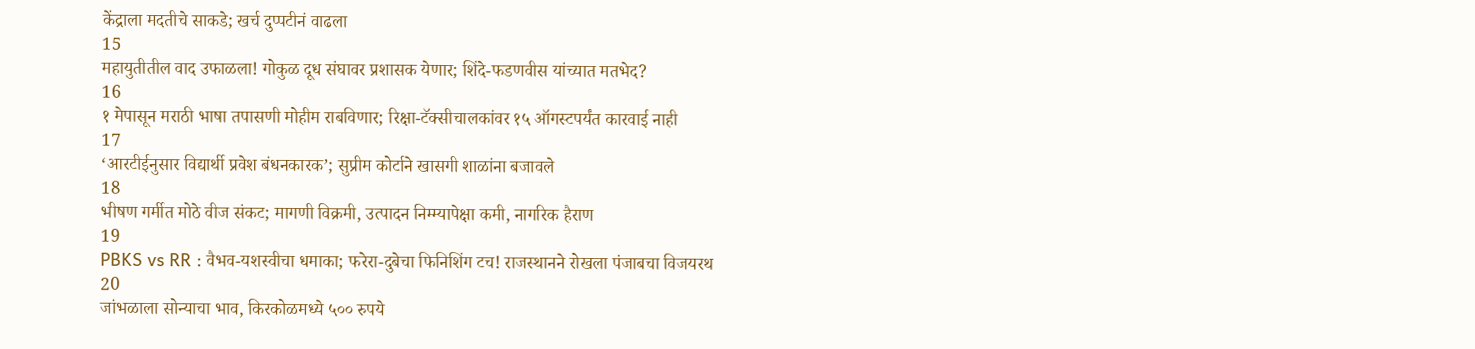केंद्राला मदतीचे साकडे; खर्च दुप्पटीनं वाढला
15
महायुतीतील वाद उफाळला! गोकुळ दूध संघावर प्रशासक येणार; शिंदे-फडणवीस यांच्यात मतभेद?
16
१ मेपासून मराठी भाषा तपासणी मोहीम राबविणार; रिक्षा-टॅक्सीचालकांवर १५ ऑगस्टपर्यंत कारवाई नाही
17
‘आरटीईनुसार विद्यार्थी प्रवेश बंधनकारक’; सुप्रीम कोर्टाने खासगी शाळांना बजावले
18
भीषण गर्मीत मोठे वीज संकट; मागणी विक्रमी, उत्पादन निम्म्यापेक्षा कमी, नागरिक हैराण
19
PBKS vs RR : वैभव-यशस्वीचा धमाका; फरेरा-दुबेचा फिनिशिंग टच! राजस्थानने रोखला पंजाबचा विजयरथ
20
जांभळाला सोन्याचा भाव, किरकोळमध्ये ५०० रुपये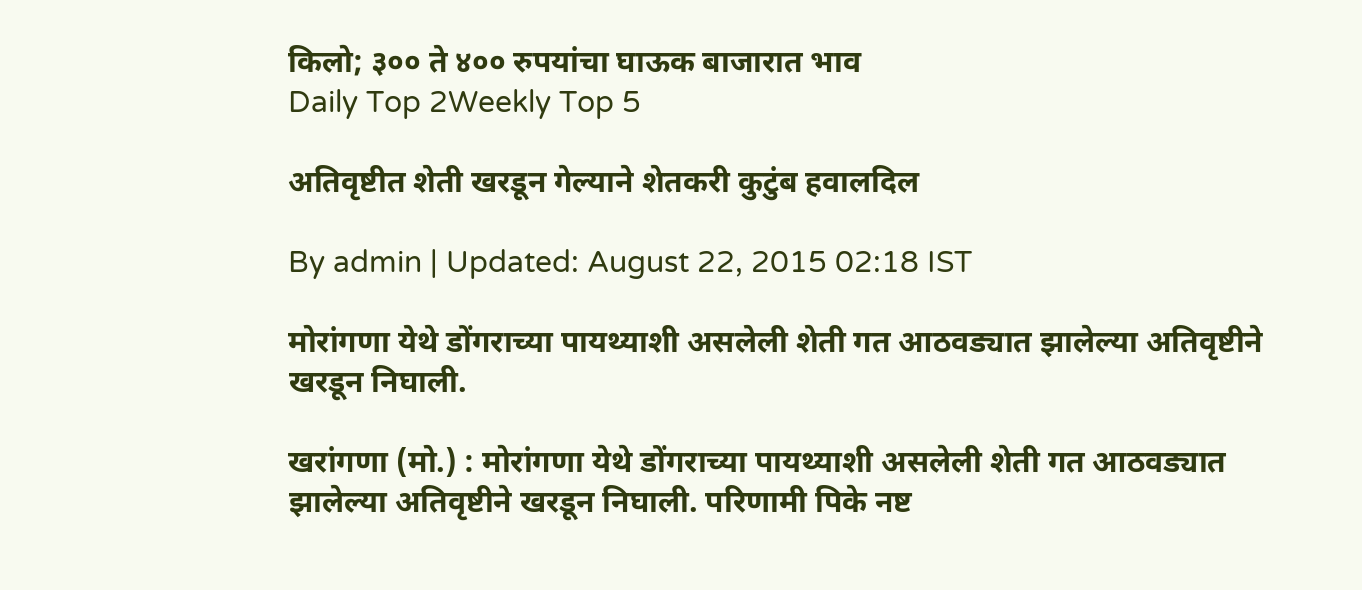किलो; ३०० ते ४०० रुपयांचा घाऊक बाजारात भाव
Daily Top 2Weekly Top 5

अतिवृष्टीत शेती खरडून गेल्याने शेतकरी कुटुंब हवालदिल

By admin | Updated: August 22, 2015 02:18 IST

मोरांगणा येथे डोंगराच्या पायथ्याशी असलेली शेती गत आठवड्यात झालेल्या अतिवृष्टीने खरडून निघाली.

खरांगणा (मो.) : मोरांगणा येथे डोंगराच्या पायथ्याशी असलेली शेती गत आठवड्यात झालेल्या अतिवृष्टीने खरडून निघाली. परिणामी पिके नष्ट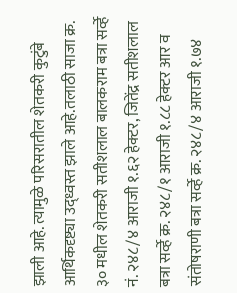झाली आहे. त्यामुळे परिसरातील शेतकरी कुटुंबे आर्थिकदृष्ट्या उद्ध्वस्त झाले आहे.तलाठी साजा क्र. ३० मधील शेतकरी सतीशलाल बालकराम बत्रा सर्व्हे नं. २४८/४ आराजी १.६२ हेक्टर, जितेंद्र सतीशलाल बत्रा सर्व्हे क्र. २४८/१ आराजी १.८८ हेक्टर आर व संतोषराणी बत्रा सर्व्हे क्र. २४८/४ आराजी १.७४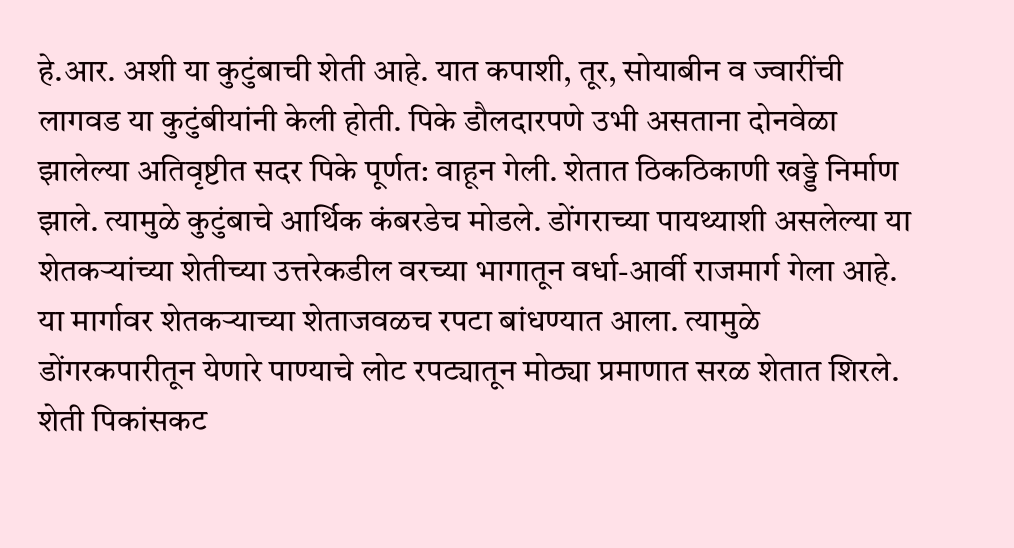हे.आर. अशी या कुटुंबाची शेती आहे. यात कपाशी, तूर, सोयाबीन व ज्वारींची लागवड या कुटुंबीयांनी केली होती. पिके डौलदारपणे उभी असताना दोनवेळा झालेल्या अतिवृष्टीत सदर पिके पूर्णत: वाहून गेली. शेतात ठिकठिकाणी खड्डे निर्माण झाले. त्यामुळे कुटुंबाचे आर्थिक कंबरडेच मोडले. डोंगराच्या पायथ्याशी असलेल्या या शेतकऱ्यांच्या शेतीच्या उत्तरेकडील वरच्या भागातून वर्धा-आर्वी राजमार्ग गेला आहे. या मार्गावर शेतकऱ्याच्या शेताजवळच रपटा बांधण्यात आला. त्यामुळे डोंगरकपारीतून येणारे पाण्याचे लोट रपट्यातून मोठ्या प्रमाणात सरळ शेतात शिरले. शेती पिकांसकट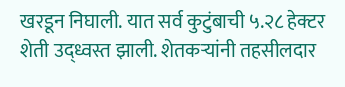खरडून निघाली. यात सर्व कुटुंबाची ५.२८ हेक्टर शेती उद्ध्वस्त झाली. शेतकऱ्यांनी तहसीलदार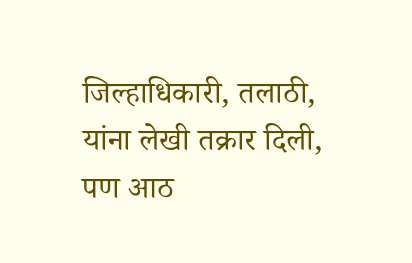जिल्हाधिकारी, तलाठी, यांना लेखी तक्रार दिली, पण आठ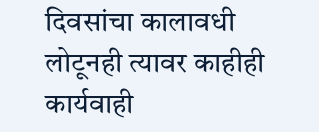दिवसांचा कालावधी लोटूनही त्यावर काहीही कार्यवाही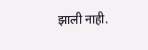झाली नाही.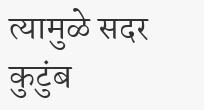त्यामुळे सदर कुटुंब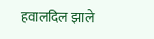हवालदिल झाले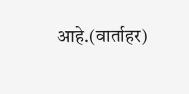आहे.(वार्ताहर)